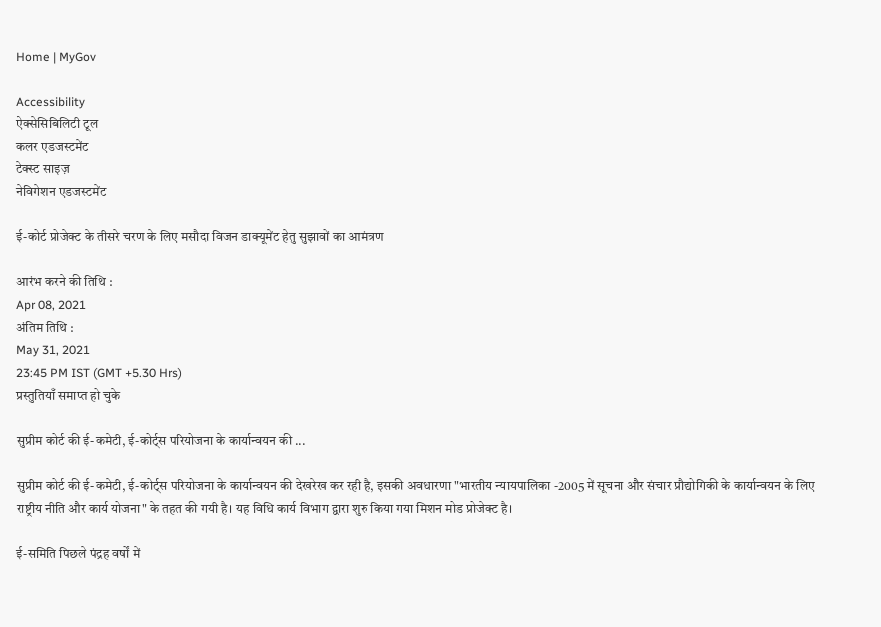Home | MyGov

Accessibility
ऐक्सेसिबिलिटी टूल
कलर एडजस्टमेंट
टेक्स्ट साइज़
नेविगेशन एडजस्टमेंट

ई-कोर्ट प्रोजेक्ट के तीसरे चरण के लिए मसौदा विजन डाक्यूमेंट हेतु सुझावों का आमंत्रण

आरंभ करने की तिथि :
Apr 08, 2021
अंतिम तिथि :
May 31, 2021
23:45 PM IST (GMT +5.30 Hrs)
प्रस्तुतियाँ समाप्त हो चुके

सुप्रीम कोर्ट की ई-कमेटी, ई-कोर्ट्स परियोजना के कार्यान्वयन की ...

सुप्रीम कोर्ट की ई-कमेटी, ई-कोर्ट्स परियोजना के कार्यान्वयन की देखरेख कर रही है, इसकी अवधारणा "भारतीय न्यायपालिका -2005 में सूचना और संचार प्रौद्योगिकी के कार्यान्वयन के लिए राष्ट्रीय नीति और कार्य योजना" के तहत की गयी है। यह विधि कार्य विभाग द्वारा शुरु किया गया मिशन मोड प्रोजेक्ट है।

ई-समिति पिछले पंद्रह वर्षों में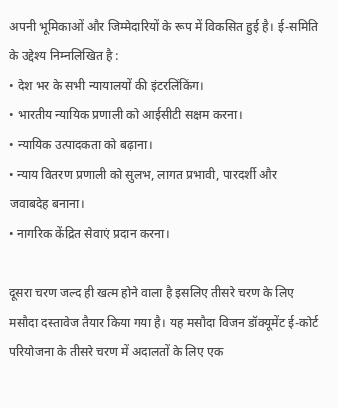अपनी भूमिकाओं और जिम्मेदारियों के रूप में विकसित हुई है। ई-समिति के उद्देश्य निम्नलिखित है :
• देश भर के सभी न्यायालयों की इंटरलिंकिंग।
• भारतीय न्यायिक प्रणाली को आईसीटी सक्षम करना।
• न्यायिक उत्पादकता को बढ़ाना।
• न्याय वितरण प्रणाली को सुलभ, लागत प्रभावी, पारदर्शी और जवाबदेह बनाना।
• नागरिक केंद्रित सेवाएं प्रदान करना।

दूसरा चरण जल्द ही खत्म होने वाला है इसलिए तीसरे चरण के लिए मसौदा दस्तावेज तैयार किया गया है। यह मसौदा विजन डॉक्यूमेंट ई-कोर्ट परियोजना के तीसरे चरण में अदालतों के लिए एक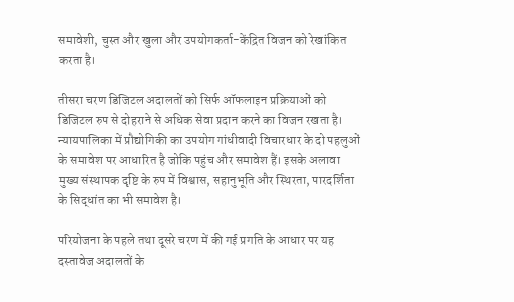समावेशी, चुस्त और खुला और उपयोगकर्ता-केंद्रित विजन को रेखांकित करता है।

तीसरा चरण डिजिटल अदालतों को सिर्फ ऑफलाइन प्रक्रियाओं को डिजिटल रुप से दोहराने से अधिक सेवा प्रदान करने का विजन रखता है। न्यायपालिका में प्रौद्योगिकी का उपयोग गांधीवादी विचारधार के दो पहलुओं के समावेश पर आधारित है जोकि पहुंच और समावेश हैं। इसके अलावा मुख्य संस्थापक दृष्टि के रुप में विश्वास, सहानुभूति और स्थिरता, पारदर्शिता के सिद्धांत का भी समावेश है।

परियोजना के पहले तथा दूसरे चरण में की गई प्रगति के आधार पर यह दस्तावेज अदालतों के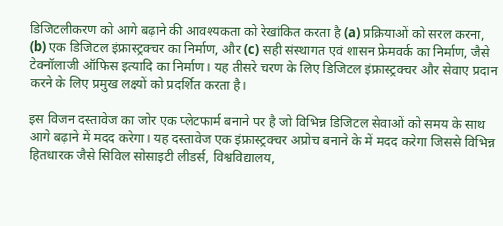डिजिटलीकरण को आगे बढ़ाने की आवश्यकता को रेखांकित करता है (a) प्रक्रियाओं को सरल करना, (b) एक डिजिटल इंफ्रास्ट्रक्चर का निर्माण, और (c) सही संस्थागत एवं शासन फ्रेमवर्क का निर्माण, जैसे टेक्नॉलाजी ऑफिस इत्यादि का निर्माण। यह तीसरे चरण के लिए डिजिटल इंफ्रास्ट्रक्चर और सेवाए प्रदान करने के लिए प्रमुख लक्ष्यों को प्रदर्शित करता है।

इस विजन दस्तावेज का जोर एक प्लेटफार्म बनाने पर है जो विभिन्न डिजिटल सेवाओं को समय के साथ आगे बढ़ाने में मदद करेगा। यह दस्तावेज एक इंफ्रास्ट्रक्चर अप्रोच बनाने के में मदद करेगा जिससे विभिन्न हितधारक जैसे सिविल सोसाइटी लीडर्स, विश्वविद्यालय,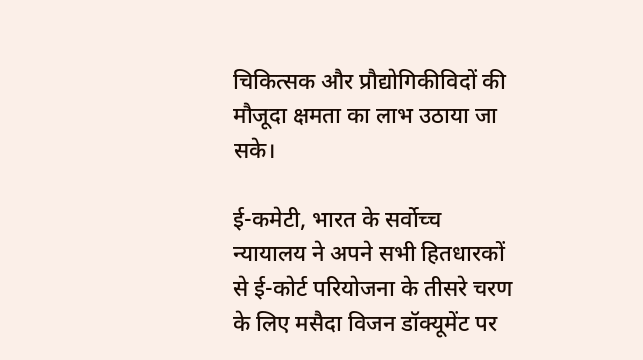चिकित्सक और प्रौद्योगिकीविदों की मौजूदा क्षमता का लाभ उठाया जा सके।

ई-कमेटी, भारत के सर्वोच्च न्यायालय ने अपने सभी हितधारकों से ई-कोर्ट परियोजना के तीसरे चरण के लिए मसैदा विजन डॉक्यूमेंट पर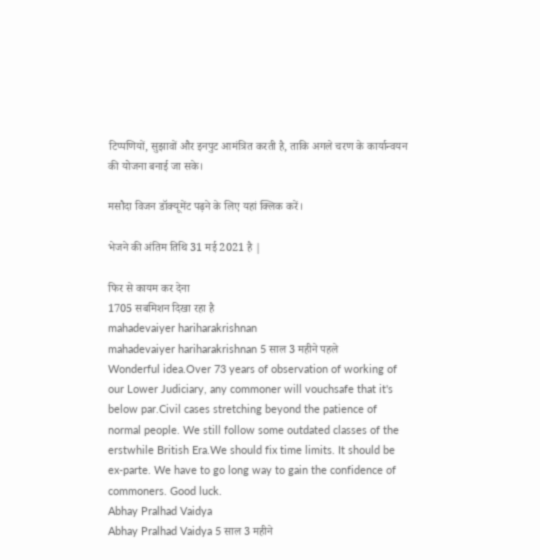टिप्पणियों, सुझावों और इनपुट आमंत्रित करती है, ताकि अगले चरण के कार्यान्वयन की योजना बनाई जा सके।

मसौदा विजन डॉक्यूमेंट पढ़ने के लिए यहां क्लिक करें।

भेजने की अंतिम तिथि 31 मई 2021 है |

फिर से कायम कर देना
1705 सबमिशन दिखा रहा है
mahadevaiyer hariharakrishnan
mahadevaiyer hariharakrishnan 5 साल 3 महीने पहले
Wonderful idea.Over 73 years of observation of working of our Lower Judiciary, any commoner will vouchsafe that it's below par.Civil cases stretching beyond the patience of normal people. We still follow some outdated classes of the erstwhile British Era.We should fix time limits. It should be ex-parte. We have to go long way to gain the confidence of commoners. Good luck.
Abhay Pralhad Vaidya
Abhay Pralhad Vaidya 5 साल 3 महीने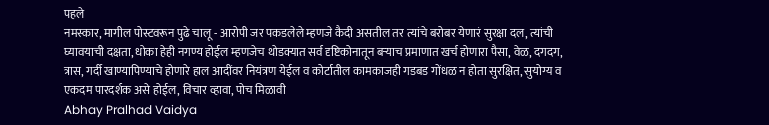पहले
नमस्कार, मागील पोस्टवरून पुढे चालू - आरोपी जर पकडलेले म्हणजे कैदी असतील तर त्यांचे बरोबर येणारं सुरक्षा दल, त्यांची घ्यावयाची दक्षता, धोका हेही नगण्य होईल म्हणजेच थोडक्यात सर्व दृष्टिकोनातून बऱ्याच प्रमाणात खर्च होणारा पैसा, वेळ, दगदग, त्रास, गर्दी खाण्यापिण्याचे होणारे हाल आदींवर नियंत्रण येईल व कोर्टातील कामकाजही गडबड गोंधळ न होता सुरक्षित, सुयोग्य व एकदम पारदर्शक असे होईल, विचार व्हावा, पोच मिळावी
Abhay Pralhad Vaidya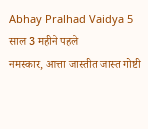Abhay Pralhad Vaidya 5 साल 3 महीने पहले
नमस्कार, आत्ता जास्तीत जास्त गोष्टी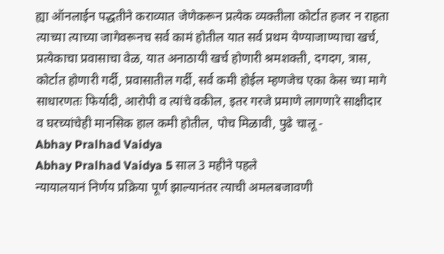ह्या ऑनलाईन पद्धतीने कराव्यात जेणेकरून प्रत्येक व्यक्तीला कोर्टात हजर न राहता त्याच्या त्याच्या जागेवरूनच सर्व कामं होतील यात सर्व प्रथम येण्याजाण्याचा खर्च, प्रत्येकाचा प्रवासाचा वेळ, यात अनाठायी खर्च होणारी श्रमशक्ती, दगदग, त्रास, कोर्टात होणारी गर्दी, प्रवासातील गर्दी, सर्व कमी होईल म्हणजेच एका केस च्या मागे साधारणतः फिर्यादी, आरोपी व त्यांचे वकील, इतर गरजे प्रमाणे लागणारे साक्षीदार व घरच्यांचेही मानसिक हाल कमी होतील, पोच मिळावी, पुढे चालू -
Abhay Pralhad Vaidya
Abhay Pralhad Vaidya 5 साल 3 महीने पहले
न्यायालयानं निर्णय प्रक्रिया पूर्ण झाल्यानंतर त्याची अमलबजावणी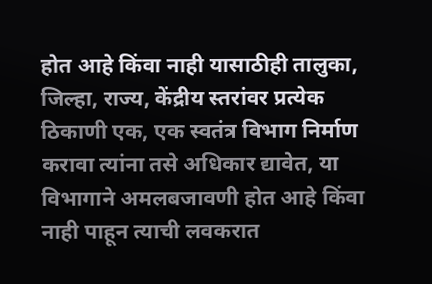होत आहे किंवा नाही यासाठीही तालुका, जिल्हा, राज्य, केंद्रीय स्तरांवर प्रत्येक ठिकाणी एक, एक स्वतंत्र विभाग निर्माण करावा त्यांना तसे अधिकार द्यावेत, या विभागाने अमलबजावणी होत आहे किंवा नाही पाहून त्याची लवकरात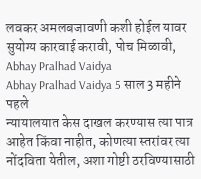लवकर अमलबजावणी कशी होईल यावर सुयोग्य कारवाई करावी, पोच मिळावी,
Abhay Pralhad Vaidya
Abhay Pralhad Vaidya 5 साल 3 महीने पहले
न्यायालयात केस दाखल करण्यास त्या पात्र आहेत किंवा नाहीत, कोणत्या स्तरांवर त्या नोंदविता येतील, अशा गोष्टी ठरविण्यासाठी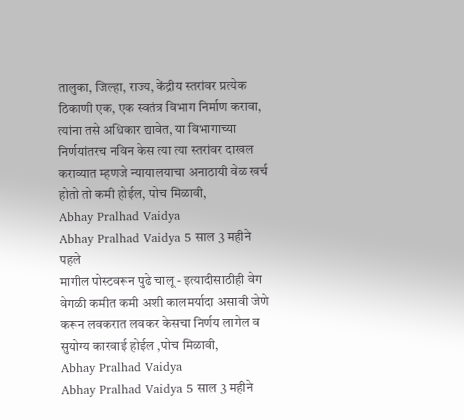तालुका, जिल्हा, राज्य, केंद्रीय स्तरांवर प्रत्येक ठिकाणी एक, एक स्वतंत्र विभाग निर्माण करावा, त्यांना तसे अधिकार द्यावेत, या विभागाच्या निर्णयांतरच नविन केस त्या त्या स्तरांवर दाखल कराव्यात म्हणजे न्यायालयाचा अनाठायी वेळ खर्च होतो तो कमी होईल, पोच मिळावी,
Abhay Pralhad Vaidya
Abhay Pralhad Vaidya 5 साल 3 महीने पहले
मागील पोस्टवरून पुढे चालू - इत्यादीसाठीही वेग वेगळी कमीत कमी अशी कालमर्यादा असावी जेणे करून लवकरात लवकर केसचा निर्णय लागेल व सुयोग्य कारवाई होईल ,पोच मिळावी,
Abhay Pralhad Vaidya
Abhay Pralhad Vaidya 5 साल 3 महीने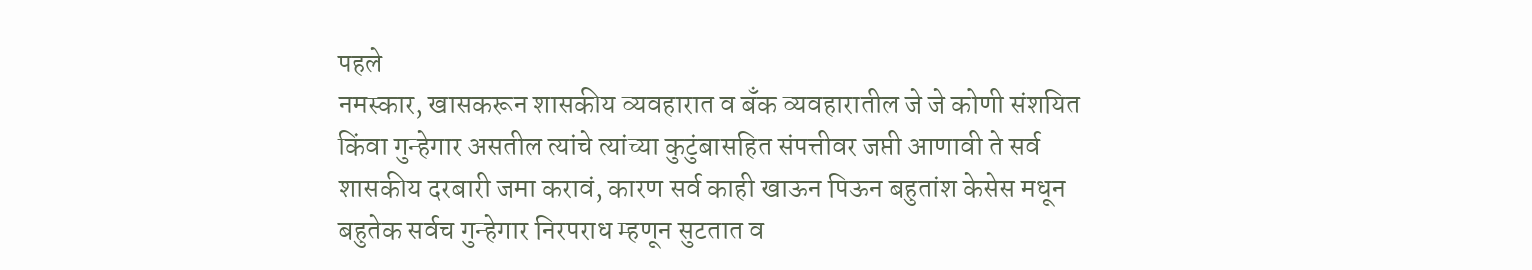पहले
नमस्कार, खासकरून शासकीय व्यवहारात व बँक व्यवहारातील जे जे कोणी संशयित किंवा गुन्हेगार असतील त्यांचे त्यांच्या कुटुंबासहित संपत्तीवर जप्ती आणावी ते सर्व शासकीय दरबारी जमा करावं, कारण सर्व काही खाऊन पिऊन बहुतांश केसेस मधून बहुतेक सर्वच गुन्हेगार निरपराध म्हणून सुटतात व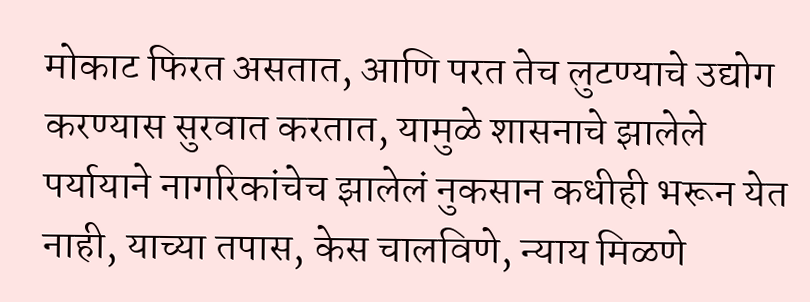मोकाट फिरत असतात, आणि परत तेच लुटण्याचे उद्योग करण्यास सुरवात करतात, यामुळे शासनाचे झालेले पर्यायाने नागरिकांचेच झालेलं नुकसान कधीही भरून येत नाही, याच्या तपास, केस चालविणे, न्याय मिळणे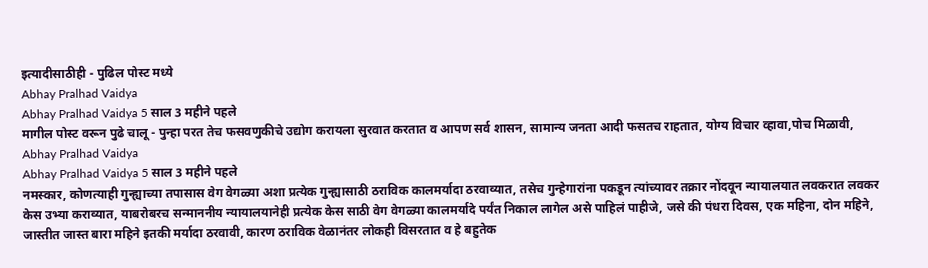इत्यादीसाठीही - पुढिल पोस्ट मध्ये
Abhay Pralhad Vaidya
Abhay Pralhad Vaidya 5 साल 3 महीने पहले
मागील पोस्ट वरून पुढे चालू - पुन्हा परत तेच फसवणुकीचे उद्योग करायला सुरवात करतात व आपण सर्व शासन, सामान्य जनता आदी फसतच राहतात, योग्य विचार व्हावा,पोच मिळावी,
Abhay Pralhad Vaidya
Abhay Pralhad Vaidya 5 साल 3 महीने पहले
नमस्कार, कोणत्याही गुन्ह्याच्या तपासास वेग वेगळ्या अशा प्रत्येक गुन्ह्यासाठी ठराविक कालमर्यादा ठरवाव्यात, तसेच गुन्हेगारांना पकडून त्यांच्यावर तक्रार नोंदवून न्यायालयात लवकरात लवकर केस उभ्या कराव्यात, याबरोबरच सन्माननीय न्यायालयानेही प्रत्येक केस साठी वेग वेगळ्या कालमर्यादे पर्यंत निकाल लागेल असे पाहिलं पाहीजे, जसे की पंधरा दिवस, एक महिना, दोन महिने, जास्तीत जास्त बारा महिने इतकी मर्यादा ठरवावी, कारण ठराविक वेळानंतर लोकही विसरतात व हे बहुतेक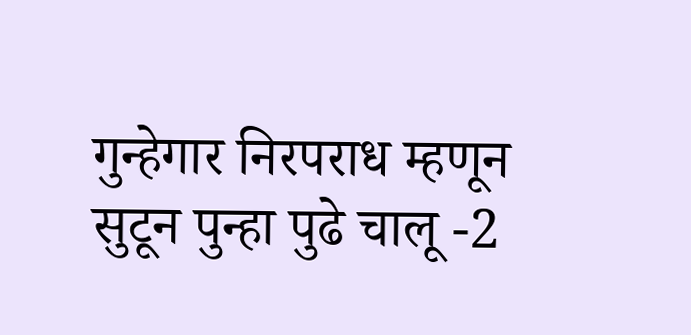गुन्हेगार निरपराध म्हणून सुटून पुन्हा पुढे चालू -2